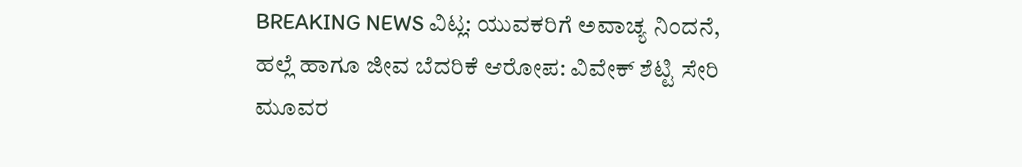BREAKING NEWS ವಿಟ್ಲ: ಯುವಕರಿಗೆ ಅವಾಚ್ಯ ನಿಂದನೆ, ಹಲ್ಲೆ ಹಾಗೂ ಜೀವ ಬೆದರಿಕೆ ಆರೋಪ: ವಿವೇಕ್ ಶೆಟ್ಟಿ ಸೇರಿ ಮೂವರ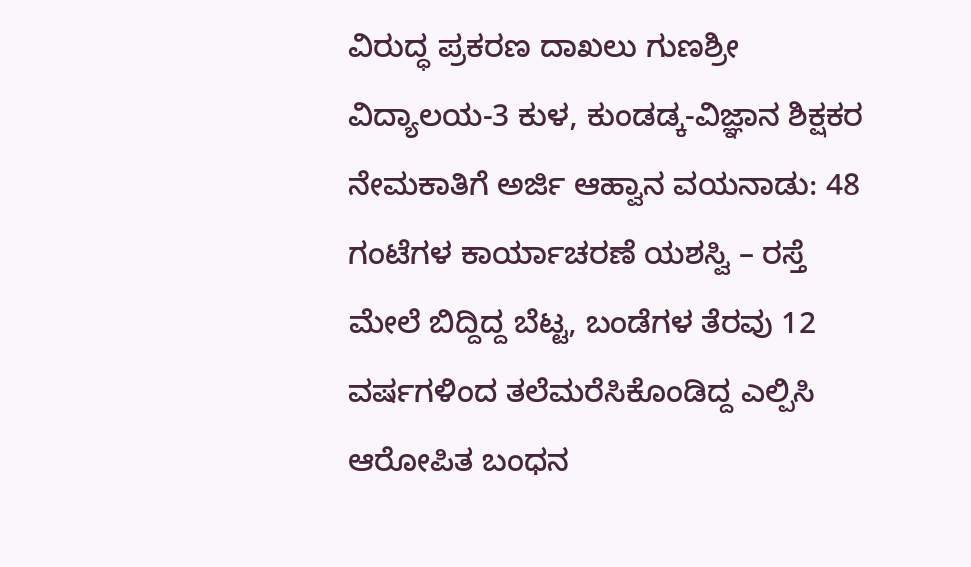ವಿರುದ್ಧ ಪ್ರಕರಣ ದಾಖಲು ಗುಣಶ್ರೀ ವಿದ್ಯಾಲಯ-3 ಕುಳ, ಕುಂಡಡ್ಕ-ವಿಜ್ಞಾನ ಶಿಕ್ಷಕರ ನೇಮಕಾತಿಗೆ ಅರ್ಜಿ ಆಹ್ವಾನ ವಯನಾಡು: 48 ಗಂಟೆಗಳ ಕಾರ್ಯಾಚರಣೆ ಯಶಸ್ವಿ – ರಸ್ತೆ ಮೇಲೆ ಬಿದ್ದಿದ್ದ ಬೆಟ್ಟ, ಬಂಡೆಗಳ ತೆರವು 12 ವರ್ಷಗಳಿಂದ ತಲೆಮರೆಸಿಕೊಂಡಿದ್ದ ಎಲ್ಪಿಸಿ ಆರೋಪಿತ ಬಂಧನ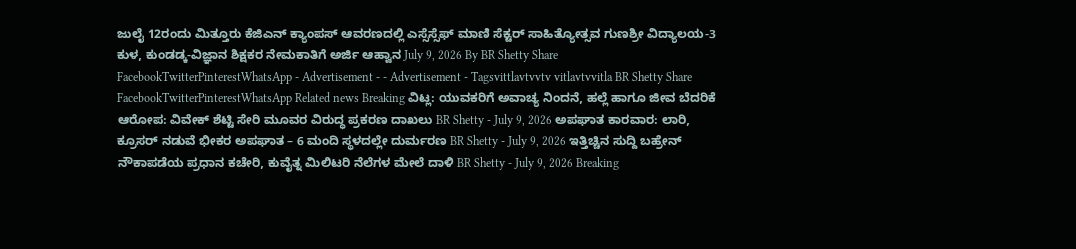ಜುಲೈ 12ರಂದು ಮಿತ್ತೂರು ಕೆಜಿಎನ್ ಕ್ಯಾಂಪಸ್ ಆವರಣದಲ್ಲಿ ಎಸ್ಸೆಸ್ಸೆಫ್ ಮಾಣಿ ಸೆಕ್ಟರ್ ಸಾಹಿತ್ಯೋತ್ಸವ ಗುಣಶ್ರೀ ವಿದ್ಯಾಲಯ-3 ಕುಳ, ಕುಂಡಡ್ಕ-ವಿಜ್ಞಾನ ಶಿಕ್ಷಕರ ನೇಮಕಾತಿಗೆ ಅರ್ಜಿ ಆಹ್ವಾನ July 9, 2026 By BR Shetty Share FacebookTwitterPinterestWhatsApp - Advertisement - - Advertisement - Tagsvittlavtvvtv vitlavtvvitla BR Shetty Share FacebookTwitterPinterestWhatsApp Related news Breaking ವಿಟ್ಲ: ಯುವಕರಿಗೆ ಅವಾಚ್ಯ ನಿಂದನೆ, ಹಲ್ಲೆ ಹಾಗೂ ಜೀವ ಬೆದರಿಕೆ ಆರೋಪ: ವಿವೇಕ್ ಶೆಟ್ಟಿ ಸೇರಿ ಮೂವರ ವಿರುದ್ಧ ಪ್ರಕರಣ ದಾಖಲು BR Shetty - July 9, 2026 ಅಪಘಾತ ಕಾರವಾರ: ಲಾರಿ, ಕ್ರೂಸರ್ ನಡುವೆ ಭೀಕರ ಅಪಘಾತ – 6 ಮಂದಿ ಸ್ಥಳದಲ್ಲೇ ದುರ್ಮರಣ BR Shetty - July 9, 2026 ಇತ್ತಿಚ್ಚಿನ ಸುದ್ದಿ ಬಹ್ರೇನ್ ನೌಕಾಪಡೆಯ ಪ್ರಧಾನ ಕಚೇರಿ, ಕುವೈತ್ನ ಮಿಲಿಟರಿ ನೆಲೆಗಳ ಮೇಲೆ ದಾಳಿ BR Shetty - July 9, 2026 Breaking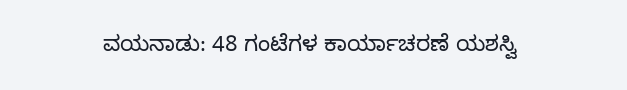ವಯನಾಡು: 48 ಗಂಟೆಗಳ ಕಾರ್ಯಾಚರಣೆ ಯಶಸ್ವಿ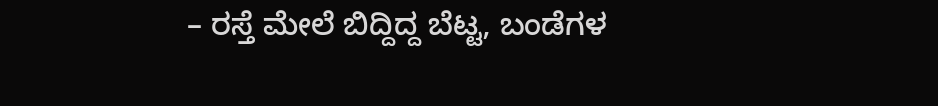– ರಸ್ತೆ ಮೇಲೆ ಬಿದ್ದಿದ್ದ ಬೆಟ್ಟ, ಬಂಡೆಗಳ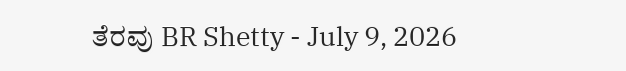ತೆರವು BR Shetty - July 9, 2026